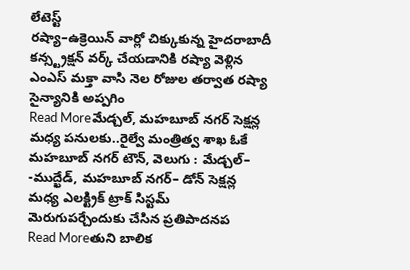లేటెస్ట్
రష్యా–ఉక్రెయిన్ వార్లో చిక్కుకున్న హైదరాబాదీ
కన్స్ట్రక్షన్ వర్క్ చేయడానికి రష్యా వెళ్లిన ఎంఎస్ మక్తా వాసి నెల రోజుల తర్వాత రష్యా సైన్యానికి అప్పగిం
Read Moreమేడ్చల్, మహబూబ్ నగర్ సెక్షన్ల మధ్య పనులకు..రైల్వే మంత్రిత్వ శాఖ ఓకే
మహబూబ్ నగర్ టౌన్, వెలుగు : మేడ్చల్– -ముద్ఖేడ్, మహబూబ్ నగర్– డోన్ సెక్షన్ల మధ్య ఎలక్ట్రిక్ ట్రాక్ సిస్టమ్ మెరుగుపర్చేందుకు చేసిన ప్రతిపాదనప
Read Moreతుని బాలిక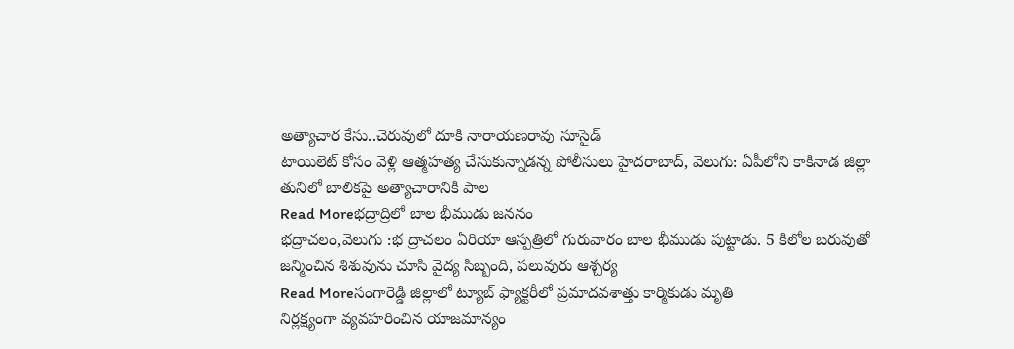అత్యాచార కేసు..చెరువులో దూకి నారాయణరావు సూసైడ్
టాయిలెట్ కోసం వెళ్లి ఆత్మహత్య చేసుకున్నాడన్న పోలీసులు హైదరాబాద్, వెలుగు: ఏపీలోని కాకినాడ జిల్లా తునిలో బాలికపై అత్యాచారానికి పాల
Read Moreభద్రాద్రిలో బాల భీముడు జననం
భద్రాచలం,వెలుగు :భ ద్రాచలం ఏరియా ఆస్పత్రిలో గురువారం బాల భీముడు పుట్టాడు. 5 కిలోల బరువుతో జన్మించిన శిశువును చూసి వైద్య సిబ్బంది, పలువురు ఆశ్చర్య
Read Moreసంగారెడ్డి జిల్లాలో ట్యూబ్ ఫ్యాక్టరీలో ప్రమాదవశాత్తు కార్మికుడు మృతి
నిర్లక్ష్యంగా వ్యవహరించిన యాజమాన్యం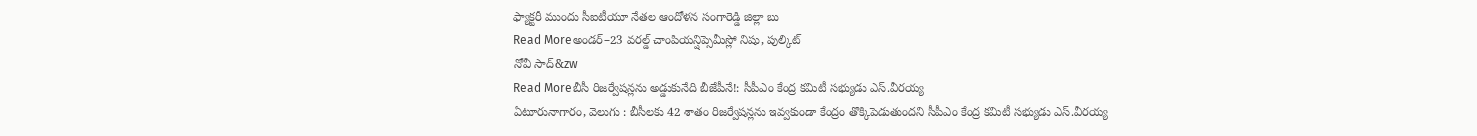ఫ్యాక్టరీ ముందు సీఐటీయూ నేతల ఆందోళన సంగారెడ్డి జిల్లా బు
Read Moreఅండర్–23 వరల్డ్ చాంపియన్షిప్సెమీస్లో నిషు, పుల్కిట్
నోవీ సాద్&zw
Read Moreబీసీ రిజర్వేషన్లను అడ్డుకునేది బీజేపీనే!: సీపీఎం కేంద్ర కమిటీ సభ్యుడు ఎస్.వీరయ్య
ఏటూరునాగారం, వెలుగు : బీసీలకు 42 శాతం రిజర్వేషన్లను ఇవ్వకుండా కేంద్రం తొక్కిపెడుతుందని సీపీఎం కేంద్ర కమిటీ సభ్యుడు ఎస్.వీరయ్య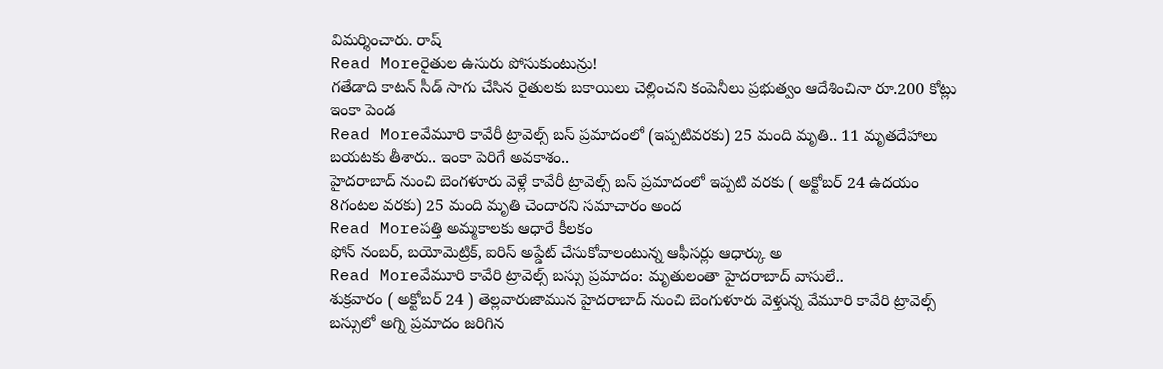విమర్శించారు. రాష్
Read Moreరైతుల ఉసురు పోసుకుంటున్రు!
గతేడాది కాటన్ సీడ్ సాగు చేసిన రైతులకు బకాయిలు చెల్లించని కంపెనీలు ప్రభుత్వం ఆదేశించినా రూ.200 కోట్లు ఇంకా పెండ
Read Moreవేమూరి కావేరీ ట్రావెల్స్ బస్ ప్రమాదంలో (ఇప్పటివరకు) 25 మంది మృతి.. 11 మృతదేహాలు బయటకు తీశారు.. ఇంకా పెరిగే అవకాశం..
హైదరాబాద్ నుంచి బెంగళూరు వెళ్లే కావేరీ ట్రావెల్స్ బస్ ప్రమాదంలో ఇప్పటి వరకు ( అక్టోబర్ 24 ఉదయం 8గంటల వరకు) 25 మంది మృతి చెందారని సమాచారం అంద
Read Moreపత్తి అమ్మకాలకు ఆధారే కీలకం
ఫోన్ నంబర్, బయోమెట్రిక్, ఐరిస్ అప్డేట్ చేసుకోవాలంటున్న ఆఫీసర్లు ఆధార్కు అ
Read Moreవేమూరి కావేరి ట్రావెల్స్ బస్సు ప్రమాదం: మృతులంతా హైదరాబాద్ వాసులే..
శుక్రవారం ( అక్టోబర్ 24 ) తెల్లవారుజామున హైదరాబాద్ నుంచి బెంగుళూరు వెళ్తున్న వేమూరి కావేరి ట్రావెల్స్ బస్సులో అగ్ని ప్రమాదం జరిగిన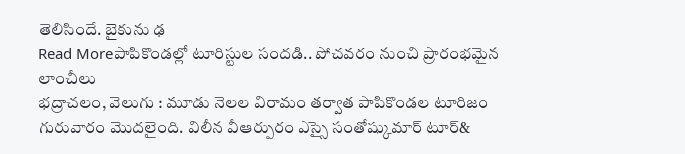తెలిసిందే. బైకును ఢ
Read Moreపాపికొండల్లో టూరిస్టుల సందడి.. పోచవరం నుంచి ప్రారంభమైన లాంచీలు
భద్రాచలం, వెలుగు : మూడు నెలల విరామం తర్వాత పాపికొండల టూరిజం గురువారం మొదలైంది. విలీన వీఆర్పురం ఎస్సై సంతోష్కుమార్ టూర్&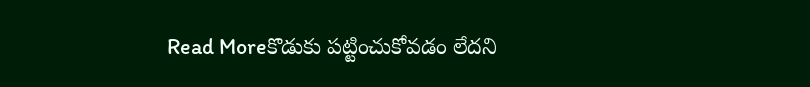Read Moreకొడుకు పట్టించుకోవడం లేదని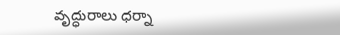వృద్ధురాలు ధర్నా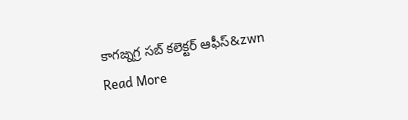కాగజ్నగ్ర సబ్ కలెక్టర్ ఆఫీస్&zwn
Read More